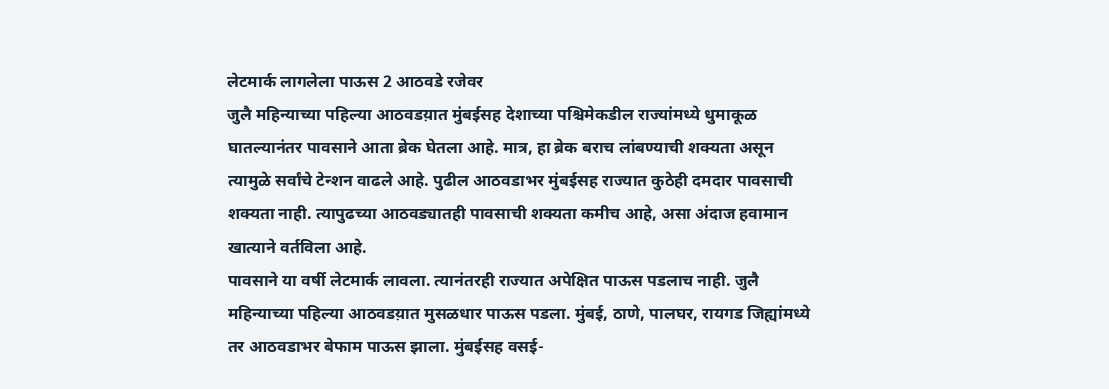लेटमार्क लागलेला पाऊस 2 आठवडे रजेवर
जुलै महिन्याच्या पहिल्या आठवडय़ात मुंबईसह देशाच्या पश्चिमेकडील राज्यांमध्ये धुमाकूळ घातल्यानंतर पावसाने आता ब्रेक घेतला आहे. मात्र, हा ब्रेक बराच लांबण्याची शक्यता असून त्यामुळे सर्वांचे टेन्शन वाढले आहे. पुढील आठवडाभर मुंबईसह राज्यात कुठेही दमदार पावसाची शक्यता नाही. त्यापुढच्या आठवड्यातही पावसाची शक्यता कमीच आहे, असा अंदाज हवामान खात्याने वर्तविला आहे.
पावसाने या वर्षी लेटमार्क लावला. त्यानंतरही राज्यात अपेक्षित पाऊस पडलाच नाही. जुलै महिन्याच्या पहिल्या आठवडय़ात मुसळधार पाऊस पडला. मुंबई, ठाणे, पालघर, रायगड जिह्यांमध्ये तर आठवडाभर बेफाम पाऊस झाला. मुंबईसह वसई-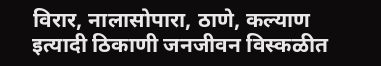विरार, नालासोपारा, ठाणे, कल्याण इत्यादी ठिकाणी जनजीवन विस्कळीत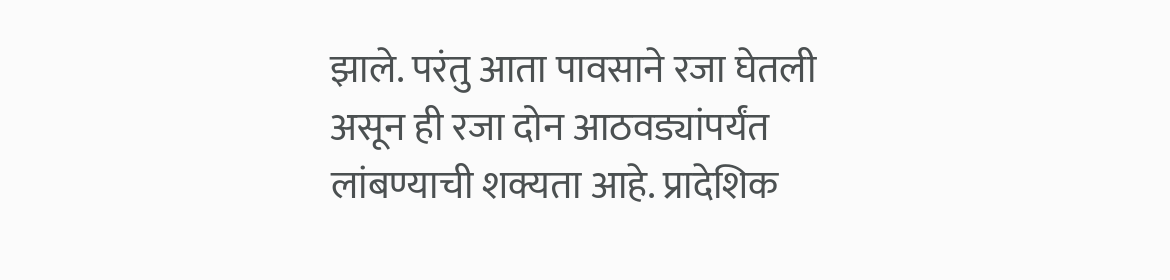झाले. परंतु आता पावसाने रजा घेतली असून ही रजा दोन आठवड्यांपर्यंत लांबण्याची शक्यता आहे. प्रादेशिक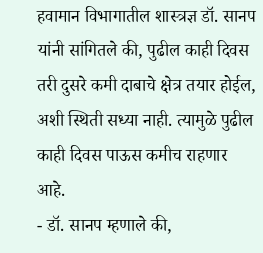हवामान विभागातील शास्त्रज्ञ डॉ. सानप यांनी सांगितले की, पुढील काही दिवस तरी दुसरे कमी दाबाचे क्षेत्र तयार होईल, अशी स्थिती सध्या नाही. त्यामुळे पुढील काही दिवस पाऊस कमीच राहणार आहे.
- डॉ. सानप म्हणाले की,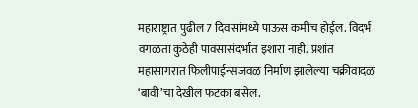महाराष्ट्रात पुढील 7 दिवसांमध्ये पाऊस कमीच होईल. विदर्भ वगळता कुठेही पावसासंदर्भात इशारा नाही. प्रशांत महासागरात फिलीपाईन्सजवळ निर्माण झालेल्या चक्रीवादळ ‘बावी’चा देखील फटका बसेल.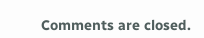Comments are closed.